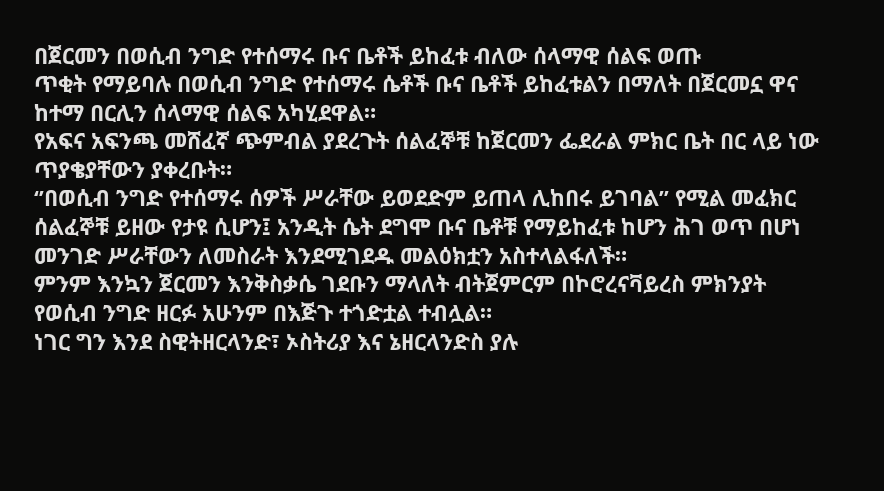በጀርመን በወሲብ ንግድ የተሰማሩ ቡና ቤቶች ይከፈቱ ብለው ሰላማዊ ሰልፍ ወጡ
ጥቂት የማይባሉ በወሲብ ንግድ የተሰማሩ ሴቶች ቡና ቤቶች ይከፈቱልን በማለት በጀርመኗ ዋና ከተማ በርሊን ሰላማዊ ሰልፍ አካሂደዋል።
የአፍና አፍንጫ መሸፈኛ ጭምብል ያደረጉት ሰልፈኞቹ ከጀርመን ፌደራል ምክር ቤት በር ላይ ነው ጥያቄያቸውን ያቀረቡት።
‘’በወሲብ ንግድ የተሰማሩ ሰዎች ሥራቸው ይወደድም ይጠላ ሊከበሩ ይገባል’’ የሚል መፈክር ሰልፈኞቹ ይዘው የታዩ ሲሆን፤ አንዲት ሴት ደግሞ ቡና ቤቶቹ የማይከፈቱ ከሆን ሕገ ወጥ በሆነ መንገድ ሥራቸውን ለመስራት እንደሚገደዱ መልዕክቷን አስተላልፋለች።
ምንም እንኳን ጀርመን እንቅስቃሴ ገደቡን ማላለት ብትጀምርም በኮሮረናቫይረስ ምክንያት የወሲብ ንግድ ዘርፉ አሁንም በእጅጉ ተጎድቷል ተብሏል።
ነገር ግን እንደ ስዊትዘርላንድ፣ ኦስትሪያ እና ኔዘርላንድስ ያሉ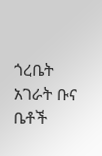ጎረቤት አገራት ቡና ቤቶች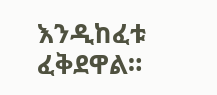እንዲከፈቱ ፈቅደዋል።